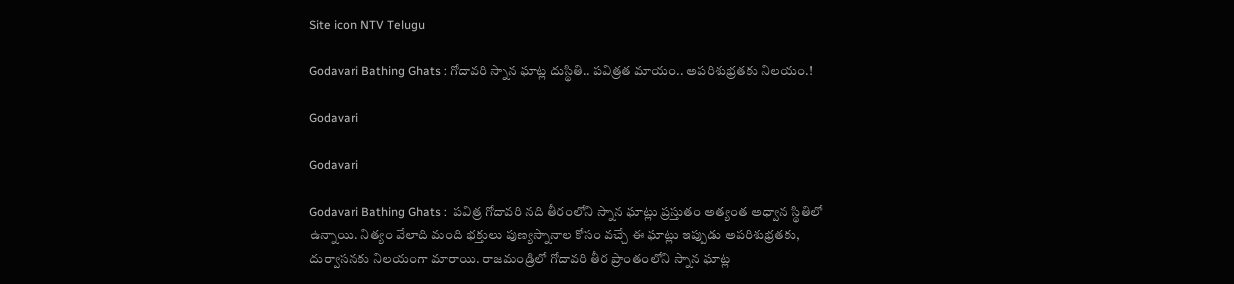Site icon NTV Telugu

Godavari Bathing Ghats : గోదావరి స్నాన ఘాట్ల దుస్థితి.. పవిత్రత మాయం.. అపరిశుభ్రతకు నిలయం.!

Godavari

Godavari

Godavari Bathing Ghats :  పవిత్ర గోదావరి నది తీరంలోని స్నాన ఘాట్లు ప్రస్తుతం అత్యంత అధ్వాన స్థితిలో ఉన్నాయి. నిత్యం వేలాది మంది భక్తులు పుణ్యస్నానాల కోసం వచ్చే ఈ ఘాట్లు ఇప్పుడు అపరిశుభ్రతకు, దుర్వాసనకు నిలయంగా మారాయి. రాజమండ్రిలో గోదావరి తీర ప్రాంతంలోని స్నాన ఘాట్ల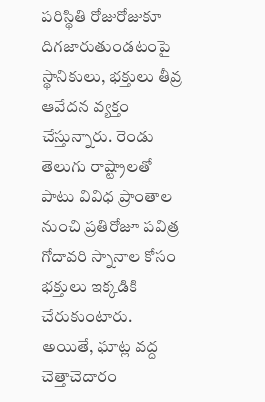పరిస్థితి రోజురోజుకూ దిగజారుతుండటంపై స్థానికులు, భక్తులు తీవ్ర ఆవేదన వ్యక్తం చేస్తున్నారు. రెండు తెలుగు రాష్ట్రాలతో పాటు వివిధ ప్రాంతాల నుంచి ప్రతిరోజూ పవిత్ర గోదావరి స్నానాల కోసం భక్తులు ఇక్కడికి చేరుకుంటారు. అయితే, ఘాట్ల వద్ద చెత్తాచెదారం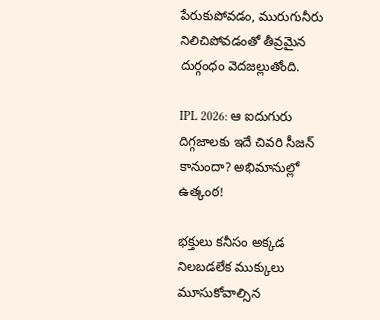పేరుకుపోవడం, మురుగునీరు నిలిచిపోవడంతో తీవ్రమైన దుర్గంధం వెదజల్లుతోంది.

IPL 2026: ఆ ఐదుగురు దిగ్గజాలకు ఇదే చివరి సీజన్ కానుందా? అభిమానుల్లో ఉత్కంఠ!

భక్తులు కనీసం అక్కడ నిలబడలేక ముక్కులు మూసుకోవాల్సిన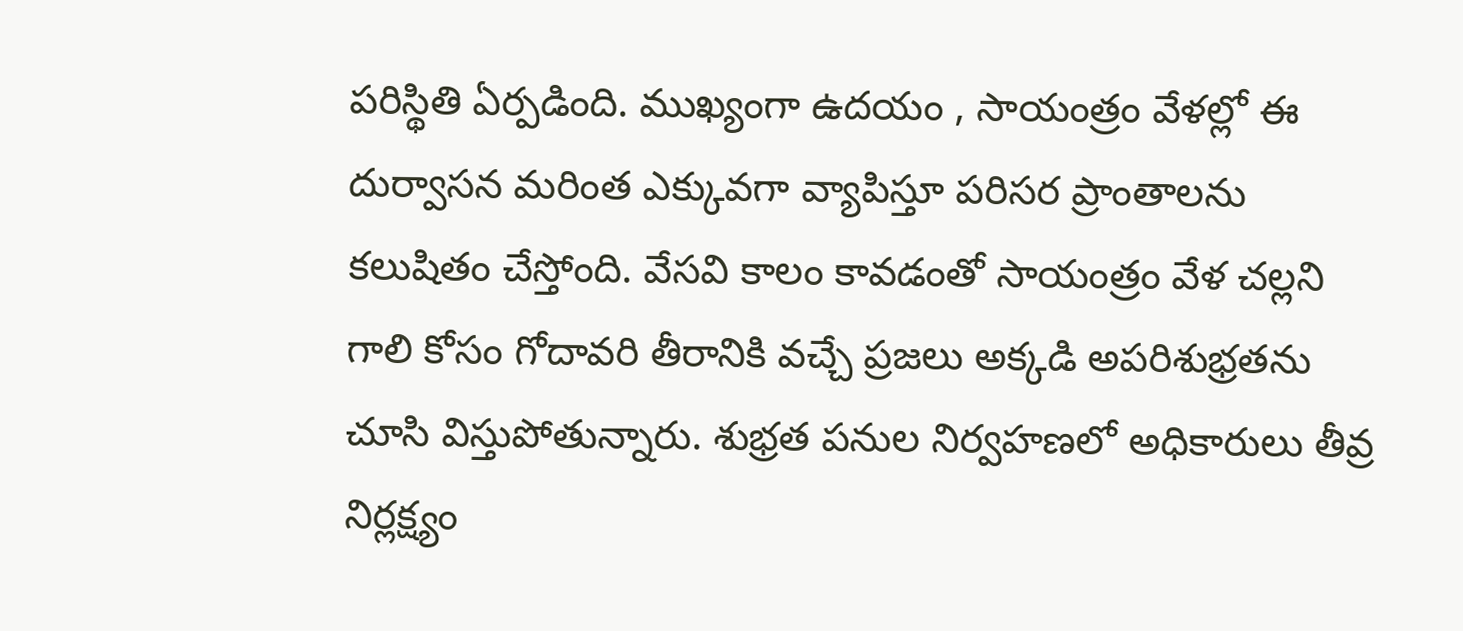పరిస్థితి ఏర్పడింది. ముఖ్యంగా ఉదయం , సాయంత్రం వేళల్లో ఈ దుర్వాసన మరింత ఎక్కువగా వ్యాపిస్తూ పరిసర ప్రాంతాలను కలుషితం చేస్తోంది. వేసవి కాలం కావడంతో సాయంత్రం వేళ చల్లని గాలి కోసం గోదావరి తీరానికి వచ్చే ప్రజలు అక్కడి అపరిశుభ్రతను చూసి విస్తుపోతున్నారు. శుభ్రత పనుల నిర్వహణలో అధికారులు తీవ్ర నిర్లక్ష్యం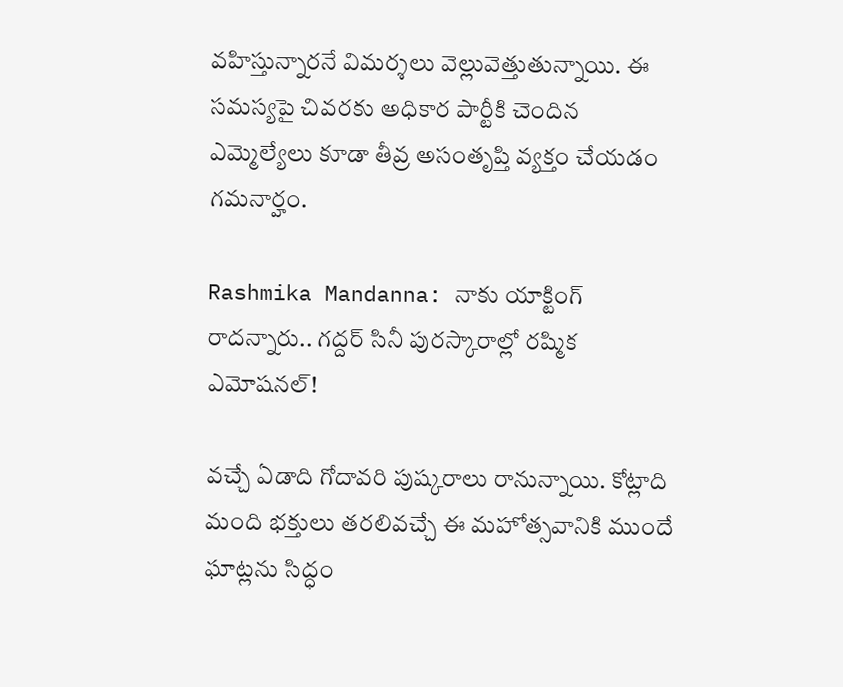వహిస్తున్నారనే విమర్శలు వెల్లువెత్తుతున్నాయి. ఈ సమస్యపై చివరకు అధికార పార్టీకి చెందిన ఎమ్మెల్యేలు కూడా తీవ్ర అసంతృప్తి వ్యక్తం చేయడం గమనార్హం.

Rashmika Mandanna: నాకు యాక్టింగ్ రాదన్నారు.. గద్దర్ సినీ పురస్కారాల్లో రష్మిక ఎమోషనల్!

వచ్చే ఏడాది గోదావరి పుష్కరాలు రానున్నాయి. కోట్లాది మంది భక్తులు తరలివచ్చే ఈ మహోత్సవానికి ముందే ఘాట్లను సిద్ధం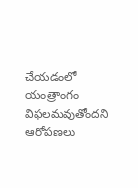చేయడంలో యంత్రాంగం విఫలమవుతోందని ఆరోపణలు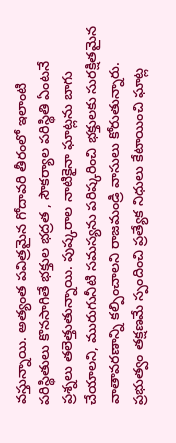వస్తున్నాయి. అత్యంత పవిత్రమైన గోదావరి తీరంలో ఇలాంటి పరిస్థితులు కొనసాగితే భక్తుల భద్రత , సౌకర్యాల పరిస్థితి ఏంటనే ప్రశ్నలు తలెత్తుతున్నాయి. పుష్కరాల నాటికైనా ఘాట్లను బాగు చేయాలని, మురుగునీటి సమస్యను పరిష్కరించి భక్తులకు సురక్షితమైన వాతావరణాన్ని కల్పించాలని రాజమండ్రి వాసులు కోరుతున్నారు. ప్రభుత్వం తక్షణమే స్పందించి ప్రత్యేక నిధులు కేటాయించి ఘాట్ల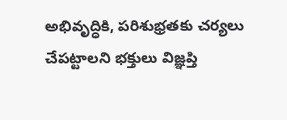అభివృద్ధికి, పరిశుభ్రతకు చర్యలు చేపట్టాలని భక్తులు విజ్ఞప్తి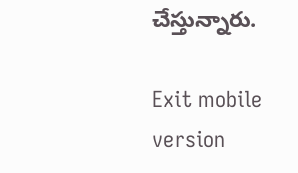చేస్తున్నారు.

Exit mobile version